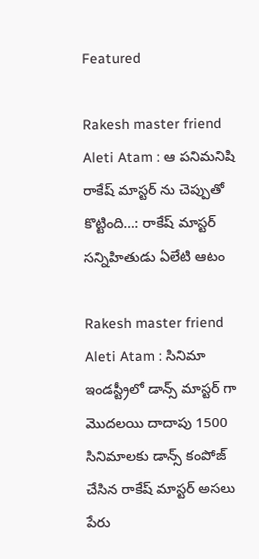Featured

Rakesh master friend Aleti Atam : ఆ పనిమనిషి రాకేష్ మాస్టర్ ను చెప్పుతో కొట్టింది…: రాకేష్ మాస్టర్ సన్నిహితుడు ఏలేటి ఆటం

Rakesh master friend Aleti Atam : సినిమా ఇండస్ట్రీలో డాన్స్ మాస్టర్ గా మొదలయి దాదాపు 1500 సినిమాలకు డాన్స్ కంపోజ్ చేసిన రాకేష్ మాస్టర్ అసలు పేరు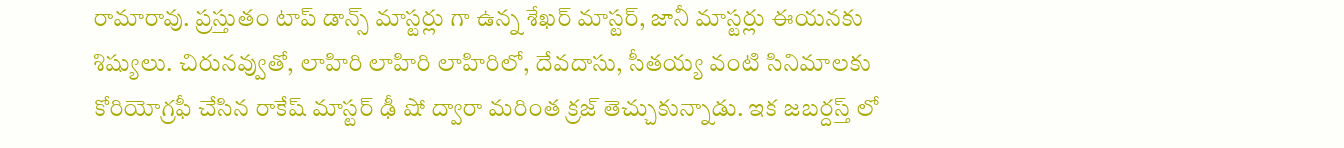రామారావు. ప్రస్తుతం టాప్ డాన్స్ మాస్టర్లు గా ఉన్న శేఖర్ మాస్టర్, జానీ మాస్టర్లు ఈయనకు శిష్యులు. చిరునవ్వుతో, లాహిరి లాహిరి లాహిరిలో, దేవదాసు, సీతయ్య వంటి సినిమాలకు కోరియోగ్రఫీ చేసిన రాకేష్ మాస్టర్ ఢీ షో ద్వారా మరింత క్రజ్ తెచ్చుకున్నాడు. ఇక జబర్దస్త్ లో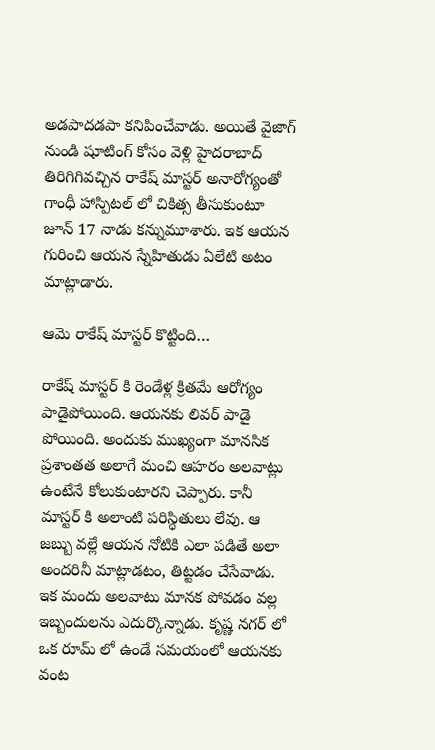అడపాదడపా కనిపించేవాడు. అయితే వైజాగ్ నుండి షూటింగ్ కోసం వెళ్లి హైదరాబాద్ తిరిగిగివచ్చిన రాకేష్ మాస్టర్ అనారోగ్యంతో గాంధీ హాస్పిటల్ లో చికిత్స తీసుకుంటూ జూన్ 17 నాడు కన్నుమూశారు. ఇక ఆయన గురించి ఆయన స్నేహితుడు ఏలేటి అటం మాట్లాడారు.

ఆమె రాకేష్ మాస్టర్ కొట్టింది…

రాకేష్ మాస్టర్ కి రెండేళ్ల క్రితమే ఆరోగ్యం పాడైపోయింది. ఆయనకు లివర్ పాడై పోయింది. అందుకు ముఖ్యంగా మానసిక ప్రశాంతత అలాగే మంచి ఆహరం అలవాట్లు ఉంటేనే కోలుకుంటారని చెప్పారు. కానీ మాస్టర్ కి అలాంటి పరిస్థితులు లేవు. ఆ జబ్బు వల్లే ఆయన నోటికి ఎలా పడితే అలా అందరినీ మాట్లాడటం, తిట్టడం చేసేవాడు. ఇక మందు అలవాటు మానక పోవడం వల్ల ఇబ్బందులను ఎదుర్కొన్నాడు. కృష్ణ నగర్ లో ఒక రూమ్ లో ఉండే సమయంలో ఆయనకు వంట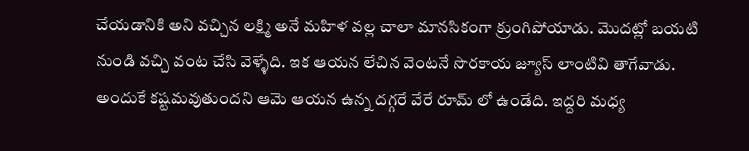చేయడానికి అని వచ్చిన లక్ష్మి అనే మహిళ వల్ల చాలా మానసికంగా క్రుంగిపోయాడు. మొదట్లో బయటి నుండి వచ్చి వంట చేసి వెళ్ళేది. ఇక ఆయన లేచిన వెంటనే సొరకాయ జ్యూస్ లాంటివి తాగేవాడు. అందుకే కష్టమవుతుందని ఆమె ఆయన ఉన్న దగ్గరే వేరే రూమ్ లో ఉండేది. ఇద్దరి మధ్య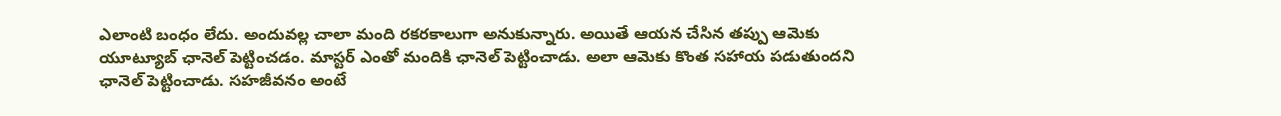ఎలాంటి బంధం లేదు. అందువల్ల చాలా మంది రకరకాలుగా అనుకున్నారు. అయితే ఆయన చేసిన తప్పు ఆమెకు యూట్యూబ్ ఛానెల్ పెట్టించడం. మాస్టర్ ఎంతో మందికి ఛానెల్ పెట్టించాడు. అలా ఆమెకు కొంత సహాయ పడుతుందని ఛానెల్ పెట్టించాడు. సహజీవనం అంటే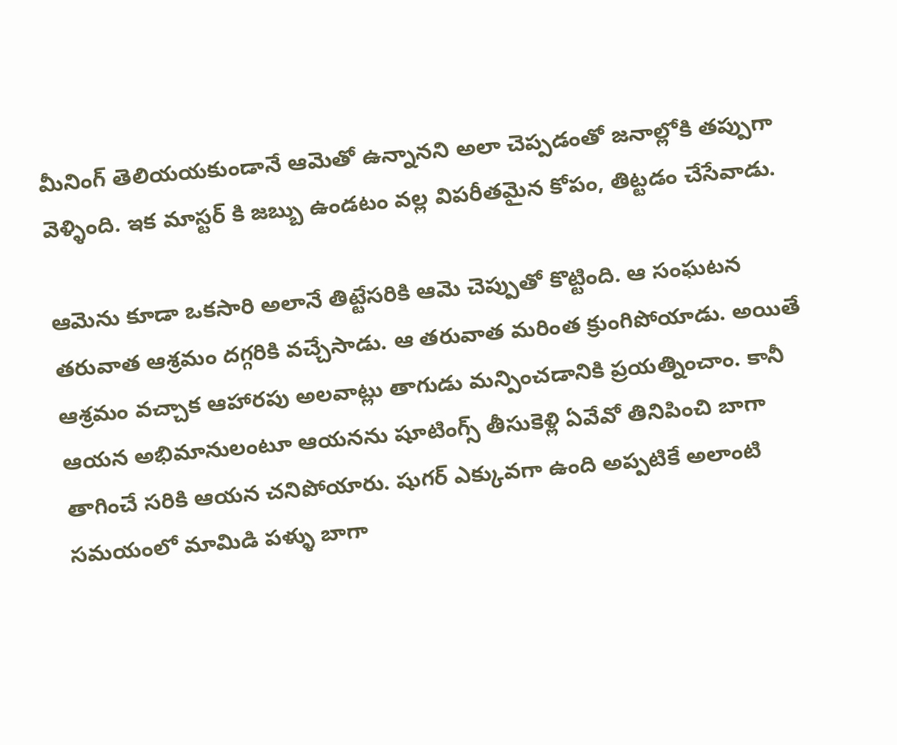మీనింగ్ తెలియయకుండానే ఆమెతో ఉన్నానని అలా చెప్పడంతో జనాల్లోకి తప్పుగా వెళ్ళింది. ఇక మాస్టర్ కి జబ్బు ఉండటం వల్ల విపరీతమైన కోపం, తిట్టడం చేసేవాడు.

ఆమెను కూడా ఒకసారి అలానే తిట్టేసరికి ఆమె చెప్పుతో కొట్టింది. ఆ సంఘటన తరువాత ఆశ్రమం దగ్గరికి వచ్చేసాడు. ఆ తరువాత మరింత క్రుంగిపోయాడు. అయితే ఆశ్రమం వచ్చాక ఆహారపు అలవాట్లు తాగుడు మన్పించడానికి ప్రయత్నించాం. కానీ ఆయన అభిమానులంటూ ఆయనను షూటింగ్స్ తీసుకెళ్లి ఏవేవో తినిపించి బాగా తాగించే సరికి ఆయన చనిపోయారు. షుగర్ ఎక్కువగా ఉంది అప్పటికే అలాంటి సమయంలో మామిడి పళ్ళు బాగా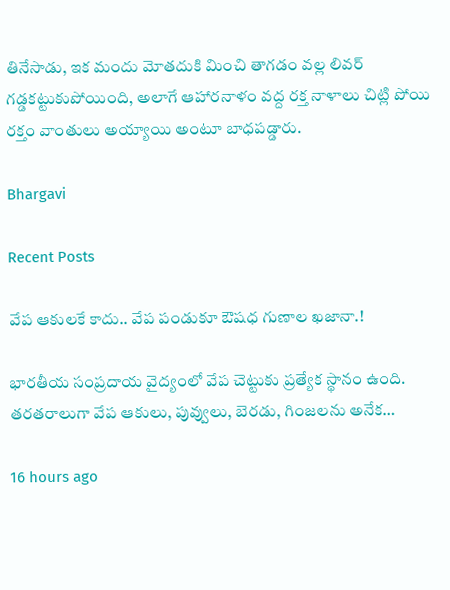తినేసాడు, ఇక మందు మోతదుకి మించి తాగడం వల్ల లివర్ గడ్డకట్టుకుపోయింది, అలాగే ఆహారనాళం వద్ద రక్త నాళాలు చిట్లి పోయి రక్తం వాంతులు అయ్యాయి అంటూ బాధపడ్డారు.

Bhargavi

Recent Posts

వేప ఆకులకే కాదు.. వేప పండుకూ ఔషధ గుణాల ఖజానా.!

భారతీయ సంప్రదాయ వైద్యంలో వేప చెట్టుకు ప్రత్యేక స్థానం ఉంది. తరతరాలుగా వేప ఆకులు, పువ్వులు, బెరడు, గింజలను అనేక…

16 hours ago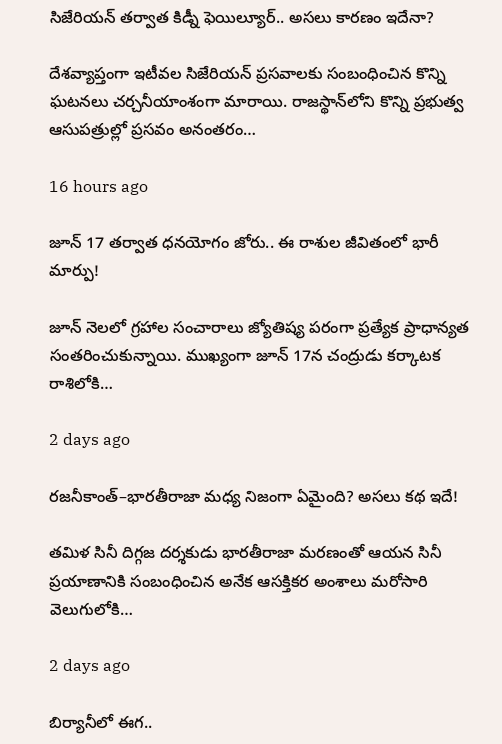సిజేరియన్ తర్వాత కిడ్నీ ఫెయిల్యూర్.. అసలు కారణం ఇదేనా?

దేశవ్యాప్తంగా ఇటీవల సిజేరియన్ ప్రసవాలకు సంబంధించిన కొన్ని ఘటనలు చర్చనీయాంశంగా మారాయి. రాజస్థాన్‌లోని కొన్ని ప్రభుత్వ ఆసుపత్రుల్లో ప్రసవం అనంతరం…

16 hours ago

జూన్ 17 తర్వాత ధనయోగం జోరు.. ఈ రాశుల జీవితంలో భారీ మార్పు!

జూన్ నెలలో గ్రహాల సంచారాలు జ్యోతిష్య పరంగా ప్రత్యేక ప్రాధాన్యత సంతరించుకున్నాయి. ముఖ్యంగా జూన్ 17న చంద్రుడు కర్కాటక రాశిలోకి…

2 days ago

రజనీకాంత్–భారతీరాజా మధ్య నిజంగా ఏమైంది? అసలు కథ ఇదే!

తమిళ సినీ దిగ్గజ దర్శకుడు భారతీరాజా మరణంతో ఆయన సినీ ప్రయాణానికి సంబంధించిన అనేక ఆసక్తికర అంశాలు మరోసారి వెలుగులోకి…

2 days ago

బిర్యానీలో ఈగ..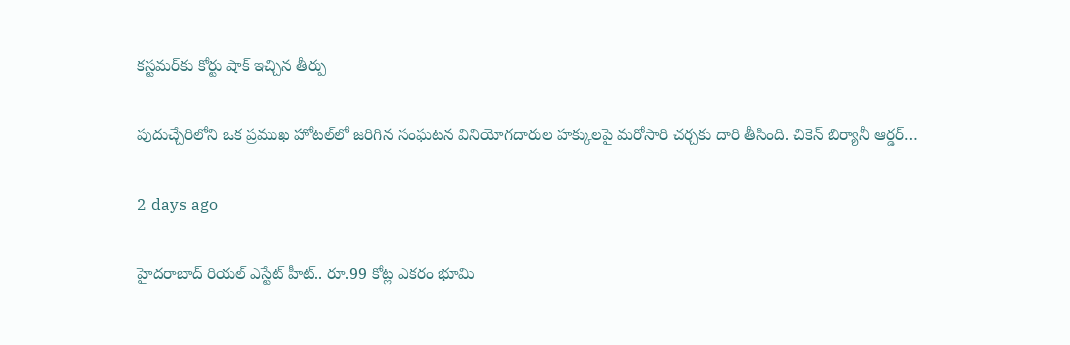కస్టమర్‌కు కోర్టు షాక్ ఇచ్చిన తీర్పు

పుదుచ్చేరిలోని ఒక ప్రముఖ హోటల్‌లో జరిగిన సంఘటన వినియోగదారుల హక్కులపై మరోసారి చర్చకు దారి తీసింది. చికెన్ బిర్యానీ ఆర్డర్…

2 days ago

హైదరాబాద్ రియల్ ఎస్టేట్ హీట్.. రూ.99 కోట్ల ఎకరం భూమి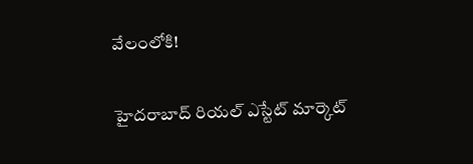వేలంలోకి!

హైదరాబాద్ రియల్ ఎస్టేట్ మార్కెట్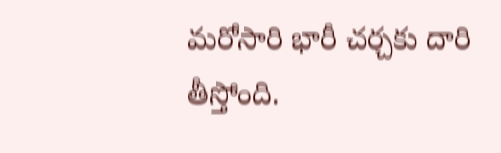మరోసారి భారీ చర్చకు దారి తీస్తోంది.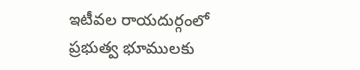ఇటీవల రాయదుర్గంలో ప్రభుత్వ భూములకు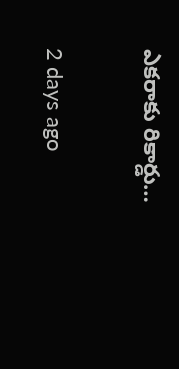ఎకరాకు రికార్డు…

2 days ago